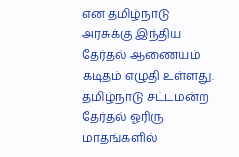என தமிழ்நாடு அரசுக்கு இந்திய தேர்தல் ஆணையம் கடிதம் எழுதி உள்ளது. தமிழ்நாடு சட்டமன்ற தேர்தல் ஓரிரு மாதங்களில்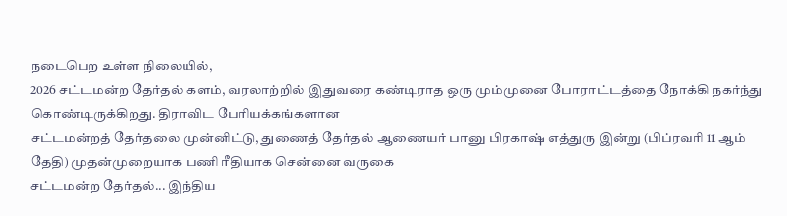நடைபெற உள்ள நிலையில்,
2026 சட்டமன்ற தேர்தல் களம், வரலாற்றில் இதுவரை கண்டிராத ஒரு மும்முனை போராட்டத்தை நோக்கி நகர்ந்து கொண்டிருக்கிறது. திராவிட பேரியக்கங்களான
சட்டமன்றத் தேர்தலை முன்னிட்டு, துணைத் தேர்தல் ஆணையர் பானு பிரகாஷ் எத்துரு இன்று (பிப்ரவரி 11 ஆம் தேதி) முதன்முறையாக பணி ரீதியாக சென்னை வருகை
சட்டமன்ற தேர்தல்... இந்திய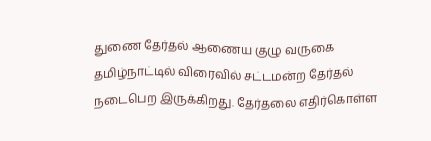துணை தேர்தல் ஆணைய குழு வருகை தமிழ்நாட்டில் விரைவில் சட்டமன்ற தேர்தல் நடைபெற இருக்கிறது. தேர்தலை எதிர்கொள்ள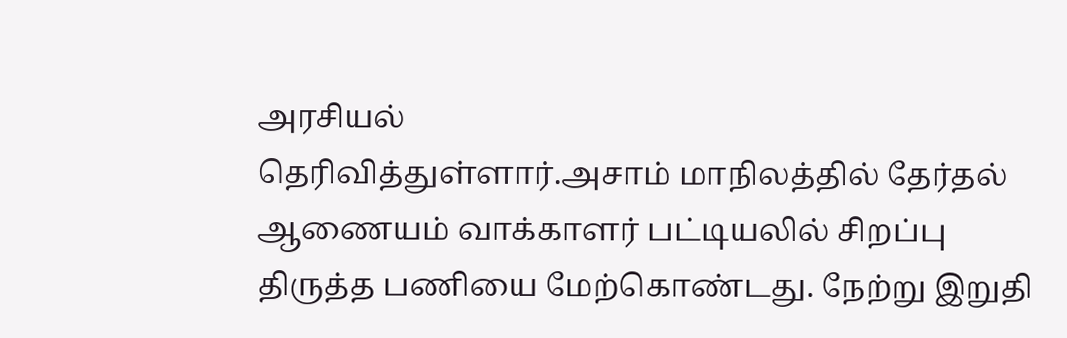அரசியல்
தெரிவித்துள்ளார்.அசாம் மாநிலத்தில் தேர்தல் ஆணையம் வாக்காளர் பட்டியலில் சிறப்பு திருத்த பணியை மேற்கொண்டது. நேற்று இறுதி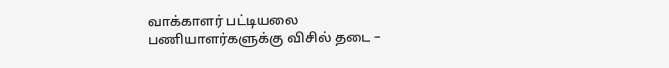வாக்காளர் பட்டியலை
பணியாளர்களுக்கு விசில் தடை –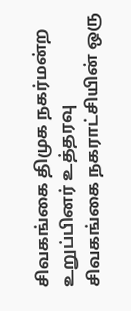சிவகங்கை திமுக நகர்மன்ற உறுப்பினர் உத்தரவு சிவகங்கை நகராட்சியின் ஒரு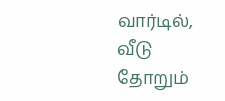வார்டில், வீடு தோறும்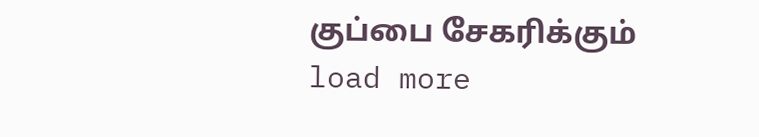குப்பை சேகரிக்கும்
load more